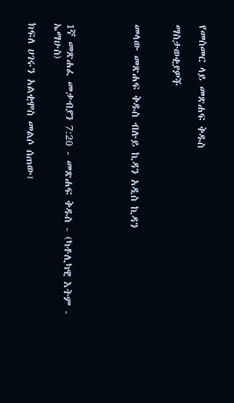የመስመር ላይ መጽሐፍ ቅዱስ

ማስታወቂያዎች


መላው መጽሐፍ ቅዱስ ብሉይ ኪዳን አዲስ ኪዳን




1ኛ መጽሐፈ መቃብያን 7:20 - መጽሐፍ ቅዱስ - (ካቶሊካዊ እትም - ኤማሁስ)

ክፍለ ሀገሩን አልቂሞስ መልሶ ሰጠው፤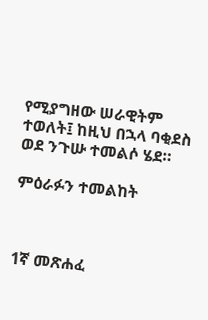የሚያግዘው ሠራዊትም ተወለት፤ ከዚህ በኋላ ባቂደስ ወደ ንጉሡ ተመልሶ ሄደ።

ምዕራፉን ተመልከት



1ኛ መጽሐፈ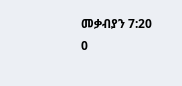መቃብያን 7:20
0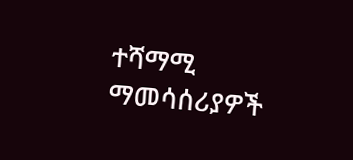ተሻማሚ ማመሳሰሪያዎች